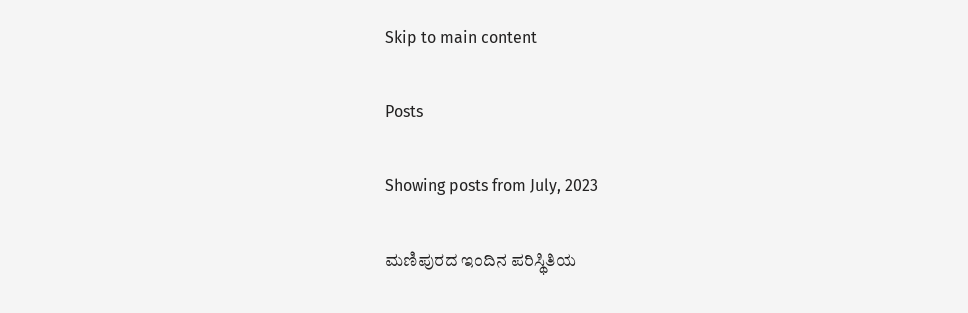Skip to main content

Posts

Showing posts from July, 2023

ಮಣಿಪುರದ ಇಂದಿನ ಪರಿಸ್ಥಿತಿಯ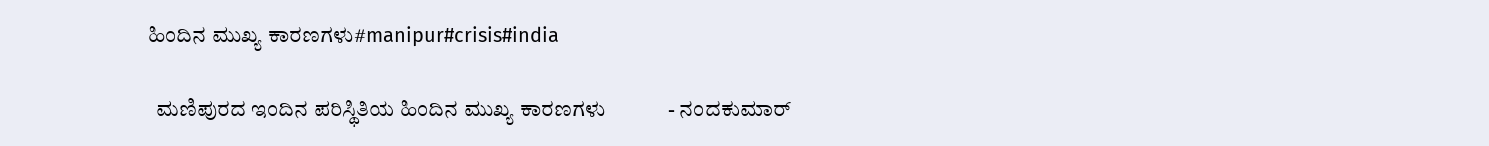ಹಿಂದಿನ ಮುಖ್ಯ ಕಾರಣಗಳು#manipur#crisis#india

  ಮಣಿಪುರದ ಇಂದಿನ ಪರಿಸ್ಥಿತಿಯ ಹಿಂದಿನ ಮುಖ್ಯ ಕಾರಣಗಳು            - ನಂದಕುಮಾರ್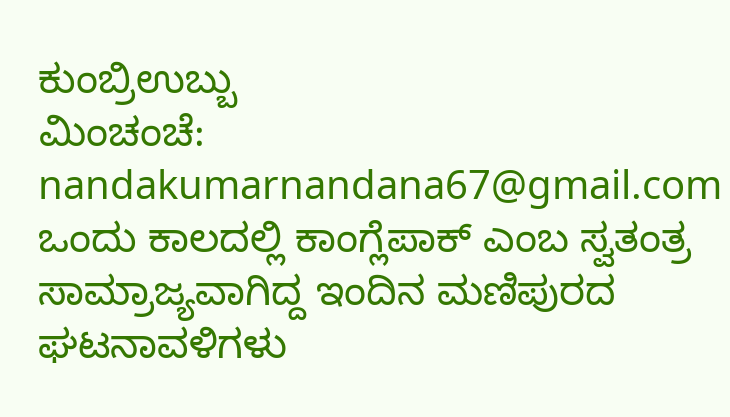ಕುಂಬ್ರಿಉಬ್ಬು                                                                                                                          ಮಿಂಚಂಚೆ:  nandakumarnandana67@gmail.com      ಒಂದು ಕಾಲದಲ್ಲಿ ಕಾಂಗ್ಲೆಪಾಕ್ ಎಂಬ ಸ್ವತಂತ್ರ ಸಾಮ್ರಾಜ್ಯವಾಗಿದ್ದ ಇಂದಿನ ಮಣಿಪುರದ ಘಟನಾವಳಿಗಳು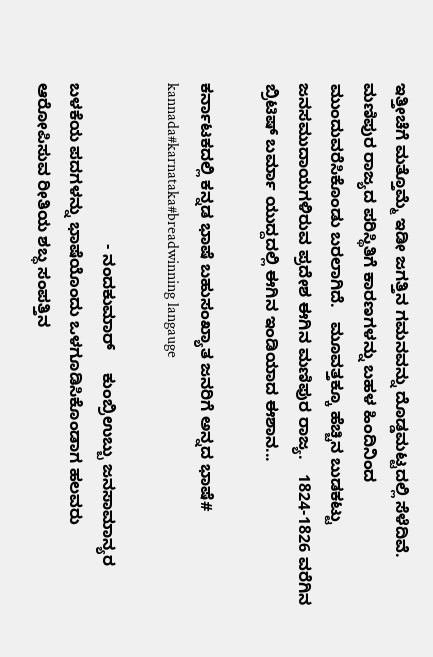ಇತ್ತೀಚೆಗೆ ಮತ್ತೊಮ್ಮೆ ಇಡೀ ಜಗತ್ತಿನ ಗಮನವನ್ನು ದೊಡ್ಡಮಟ್ಟದಲ್ಲಿ ಸೆಳೆದಿವೆ. ಮಣಿಪುರ ರಾಜ್ಯದ ಪರಿಸ್ಥಿತಿಗೆ ಕಾರಣಗಳನ್ನು ಬಹಳ ಹಿಂದಿನಿಂದ ಮುಂದುವರೆಸಿಕೊಂಡು ಬರಲಾಗಿದೆ.   ಮೂವತ್ತಕ್ಕೂ ಹೆಚ್ಚಿನ ಬುಡಕಟ್ಟು ಜನಸಮುದಾಯಗಳಿರುವ ಪ್ರದೇಶ ಈಗಿನ ಮಣಿಪುರ ರಾಜ್ಯ.   1824-1826 ವರೆಗಿನ ಬ್ರಿಟಿಷ್ ಬರ್ಮಾ ಯುದ್ದದಲ್ಲಿ ಈಗಿನ ಇಂಡಿಯಾದ ಈಶಾನ...

ಕರ್ನಾಟಕದಲ್ಲಿ ಕನ್ನಡ ಭಾಷೆ ಬಹುಸಂಖ್ಯಾತ ಜನರಿಗೆ ಅನ್ನದ ಭಾಷೆ# kannada#karnataka#breadwinning langauge

                                   - ನಂದಕುಮಾರ್     ಕುಂಬ್ರಿಉಬ್ಬು ಜನಸಾಮಾನ್ಯರ ಬಳಕೆಯ ಪದಗಳನ್ನು ಭಾಷೆಯೊಂದು ಒಳಗೂಡಿಸಿಕೊಂಡಾಗ ಹಲವರು ಆರೋಪಿಸುವ ರೀತಿಯ ಶಬ್ಧ ಸಂಪತ್ತಿನ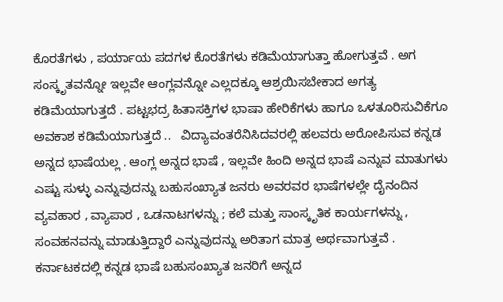ಕೊರತೆಗಳು , ಪರ್ಯಾಯ ಪದಗಳ ಕೊರತೆಗಳು ಕಡಿಮೆಯಾಗುತ್ತಾ ಹೋಗುತ್ತವೆ . ಅಗ ಸಂಸ್ಕೃತವನ್ನೋ ಇಲ್ಲವೇ ಆಂಗ್ಲವನ್ನೋ ಎಲ್ಲದಕ್ಕೂ ಆಶ್ರಯಿಸಬೇಕಾದ ಅಗತ್ಯ ಕಡಿಮೆಯಾಗುತ್ತದೆ . ಪಟ್ಟಭದ್ರ ಹಿತಾಸಕ್ತಿಗಳ ಭಾಷಾ ಹೇರಿಕೆಗಳು ಹಾಗೂ ಒಳತೂರಿಸುವಿಕೆಗೂ ಅವಕಾಶ ಕಡಿಮೆಯಾಗುತ್ತದೆ ..   ವಿದ್ಯಾವಂತರೆನಿಸಿದವರಲ್ಲಿ ಹಲವರು ಅರೋಪಿಸುವ ಕನ್ನಡ ಅನ್ನದ ಭಾಷೆಯಲ್ಲ . ಆಂಗ್ಲ ಅನ್ನದ ಭಾಷೆ , ಇಲ್ಲವೇ ಹಿಂದಿ ಅನ್ನದ ಭಾಷೆ ಎನ್ನುವ ಮಾತುಗಳು ಎಷ್ಟು ಸುಳ್ಳು ಎನ್ನುವುದನ್ನು ಬಹುಸಂಖ್ಯಾತ ಜನರು ಅವರವರ ಭಾಷೆಗಳಲ್ಲೇ ದೈನಂದಿನ ವ್ಯವಹಾರ , ವ್ಯಾಪಾರ , ಒಡನಾಟಗಳನ್ನು ; ಕಲೆ ಮತ್ತು ಸಾಂಸ್ಕೃತಿಕ ಕಾರ್ಯಗಳನ್ನು , ಸಂವಹನವನ್ನು ಮಾಡುತ್ತಿದ್ದಾರೆ ಎನ್ನುವುದನ್ನು ಅರಿತಾಗ ಮಾತ್ರ ಅರ್ಥವಾಗುತ್ತವೆ .   ಕರ್ನಾಟಕದಲ್ಲಿ ಕನ್ನಡ ಭಾಷೆ ಬಹುಸಂಖ್ಯಾತ ಜನರಿಗೆ ಅನ್ನದ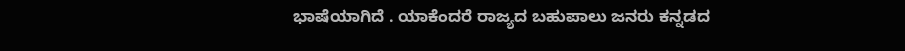ಭಾಷೆಯಾಗಿದೆ . ಯಾಕೆಂದರೆ ರಾಜ್ಯದ ಬಹುಪಾಲು ಜನರು ಕನ್ನಡದ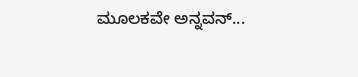ಮೂಲಕವೇ ಅನ್ನವನ್...